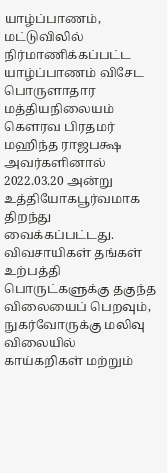யாழ்ப்பாணம், மட்டுவிலில் நிர்மாணிக்கப்பட்ட யாழ்ப்பாணம் விசேட பொருளாதார மத்தியநிலையம் கௌரவ பிரதமர் மஹிந்த ராஜபக்ஷ அவர்களினால் 2022.03.20 அன்று உத்தியோகபூர்வமாக திறந்து வைக்கப்பட்டது.
விவசாயிகள் தங்கள் உற்பத்தி பொருட்களுக்கு தகுந்த விலையைப் பெறவும், நுகர்வோருக்கு மலிவு விலையில் காய்கறிகள் மற்றும்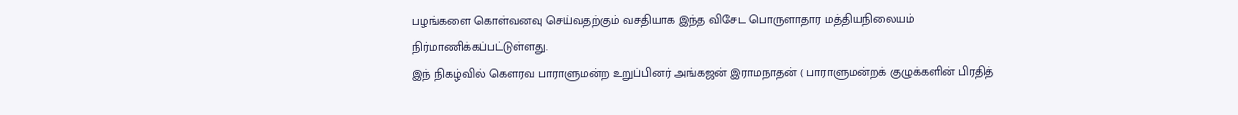பழங்களை கொள்வனவு செய்வதற்கும் வசதியாக இந்த விசேட பொருளாதார மத்தியநிலையம் நிர்மாணிக்கப்பட்டுள்ளது.
இந் நிகழ்வில் கௌரவ பாராளுமன்ற உறுப்பினர் அங்கஜன் இராமநாதன் ( பாராளுமன்றக் குழுக்களின் பிரதித்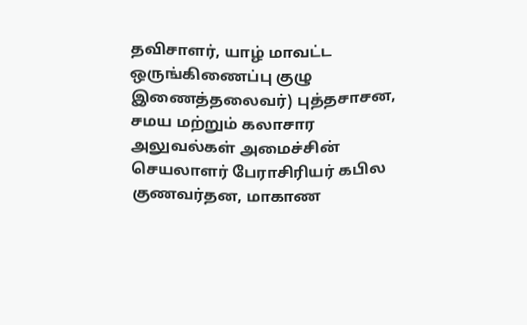தவிசாளர், யாழ் மாவட்ட ஒருங்கிணைப்பு குழு இணைத்தலைவர்) புத்தசாசன, சமய மற்றும் கலாசார அலுவல்கள் அமைச்சின் செயலாளர் பேராசிரியர் கபில குணவர்தன, மாகாண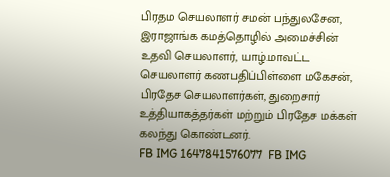பிரதம செயலாளர் சமன் பந்துலசேன, இராஜாங்க கமத்தொழில் அமைச்சின் உதவி செயலாளர், யாழ்.மாவட்ட செயலாளர் கணபதிப்பிள்ளை மகேசன், பிரதேச செயலாளர்கள், துறைசார் உத்தியாகத்தர்கள் மற்றும் பிரதேச மக்கள் கலந்து கொண்டனர்.
FB IMG 1647841576077  FB IMG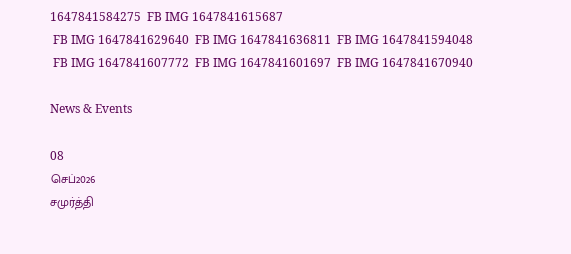1647841584275  FB IMG 1647841615687
 FB IMG 1647841629640  FB IMG 1647841636811  FB IMG 1647841594048
 FB IMG 1647841607772  FB IMG 1647841601697  FB IMG 1647841670940

News & Events

08
செப்2026
சமுர்த்தி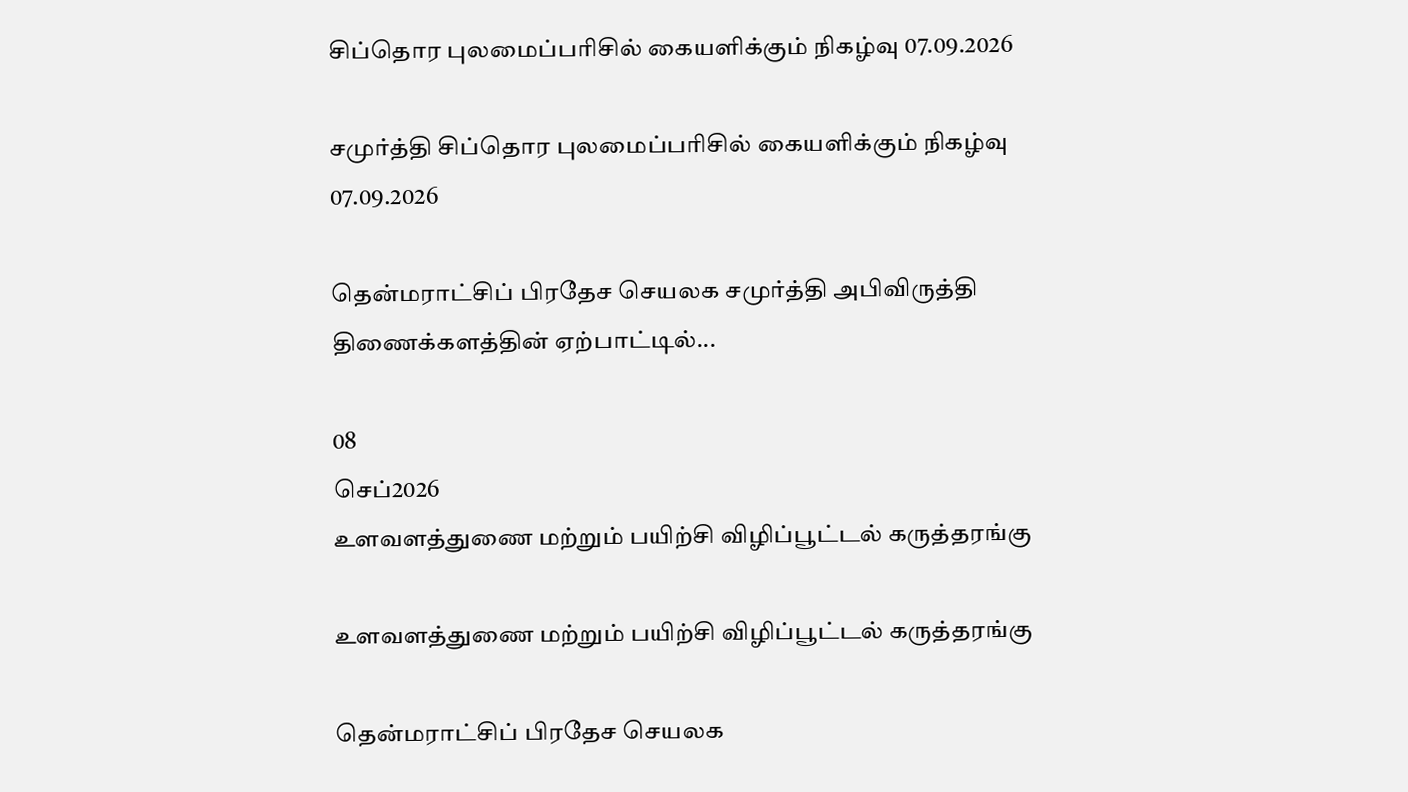சிப்தொர புலமைப்பரிசில் கையளிக்கும் நிகழ்வு 07.09.2026

சமுர்த்தி சிப்தொர புலமைப்பரிசில் கையளிக்கும் நிகழ்வு 07.09.2026

தென்மராட்சிப் பிரதேச செயலக சமுர்த்தி அபிவிருத்தி திணைக்களத்தின் ஏற்பாட்டில்...

08
செப்2026
உளவளத்துணை மற்றும் பயிற்சி விழிப்பூட்டல் கருத்தரங்கு

உளவளத்துணை மற்றும் பயிற்சி விழிப்பூட்டல் கருத்தரங்கு

தென்மராட்சிப் பிரதேச செயலக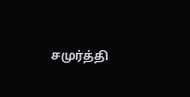சமுர்த்தி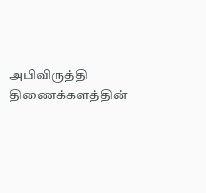அபிவிருத்தி திணைக்களத்தின்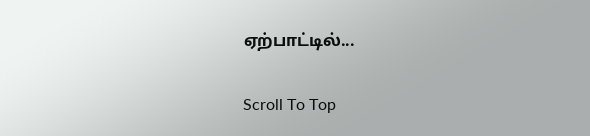ஏற்பாட்டில்...

Scroll To Top